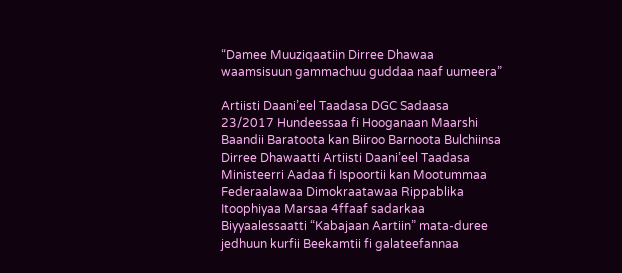“Damee Muuziqaatiin Dirree Dhawaa waamsisuun gammachuu guddaa naaf uumeera”

Artiisti Daani’eel Taadasa DGC Sadaasa 23/2017 Hundeessaa fi Hooganaan Maarshi Baandii Baratoota kan Biiroo Barnoota Bulchiinsa Dirree Dhawaatti Artiisti Daani’eel Taadasa Ministeerri Aadaa fi Ispoortii kan Mootummaa Federaalawaa Dimokraatawaa Rippablika Itoophiyaa Marsaa 4ffaaf sadarkaa Biyyaalessaatti “Kabajaan Aartiin” mata-duree jedhuun kurfii Beekamtii fi galateefannaa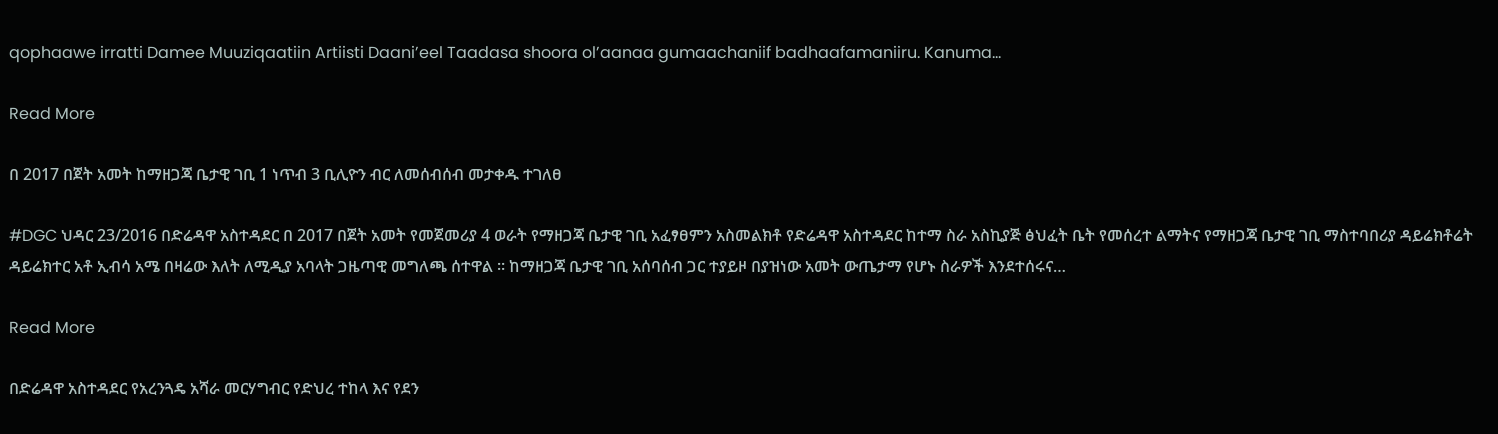qophaawe irratti Damee Muuziqaatiin Artiisti Daani’eel Taadasa shoora ol’aanaa gumaachaniif badhaafamaniiru. Kanuma…

Read More

በ 2017 በጀት አመት ከማዘጋጃ ቤታዊ ገቢ 1 ነጥብ 3 ቢሊዮን ብር ለመሰብሰብ መታቀዱ ተገለፀ

#DGC ህዳር 23/2016 በድሬዳዋ አስተዳደር በ 2017 በጀት አመት የመጀመሪያ 4 ወራት የማዘጋጃ ቤታዊ ገቢ አፈፃፀምን አስመልክቶ የድሬዳዋ አስተዳደር ከተማ ስራ አስኪያጅ ፅህፈት ቤት የመሰረተ ልማትና የማዘጋጃ ቤታዊ ገቢ ማስተባበሪያ ዳይሬክቶሬት ዳይሬክተር አቶ ኢብሳ አሜ በዛሬው እለት ለሚዲያ አባላት ጋዜጣዊ መግለጫ ሰተዋል ። ከማዘጋጃ ቤታዊ ገቢ አሰባሰብ ጋር ተያይዞ በያዝነው አመት ውጤታማ የሆኑ ስራዎች እንደተሰሩና…

Read More

በድሬዳዋ አስተዳደር የአረንጓዴ አሻራ መርሃግብር የድህረ ተከላ እና የደን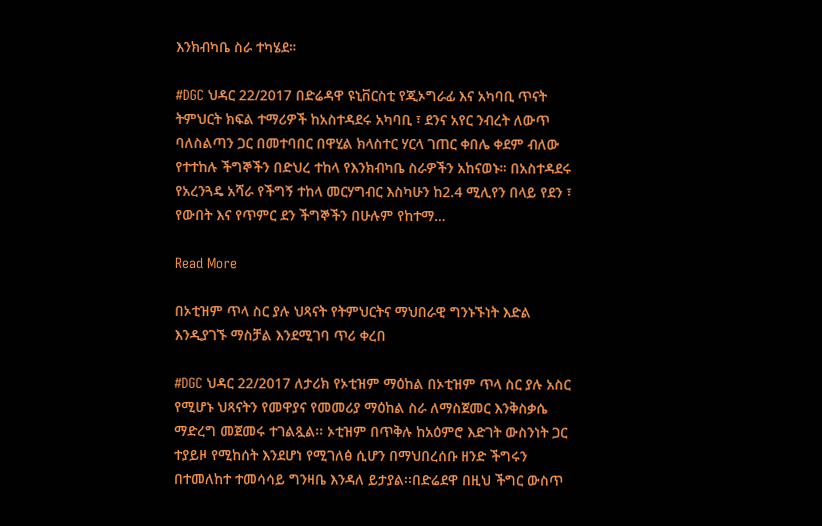እንክብካቤ ስራ ተካሄደ።

#DGC ህዳር 22/2017 በድሬዳዋ ዩኒቨርስቲ የጂኦግራፊ እና አካባቢ ጥናት ትምህርት ክፍል ተማሪዎች ከአስተዳደሩ አካባቢ ፣ ደንና አየር ንብረት ለውጥ ባለስልጣን ጋር በመተባበር በዋሂል ክላስተር ሃርላ ገጠር ቀበሌ ቀደም ብለው የተተከሉ ችግኞችን በድህረ ተከላ የእንክብካቤ ስራዎችን አከናወኑ። በአስተዳደሩ የአረንጓዴ አሻራ የችግኝ ተከላ መርሃግብር እስካሁን ከ2.4 ሚሊየን በላይ የደን ፣ የውበት እና የጥምር ደን ችግኞችን በሁሉም የከተማ…

Read More

በኦቲዝም ጥላ ስር ያሉ ህጻናት የትምህርትና ማህበራዊ ግንኑኙነት እድል እንዲያገኙ ማስቻል እንደሚገባ ጥሪ ቀረበ

#DGC ህዳር 22/2017 ለታሪክ የኦቲዝም ማዕከል በኦቲዝም ጥላ ስር ያሉ አስር የሚሆኑ ህጻናትን የመዋያና የመመሪያ ማዕከል ስራ ለማስጀመር እንቅስቃሴ ማድረግ መጀመሩ ተገልጿል፡፡ ኦቲዝም በጥቅሉ ከአዕምሮ እድገት ውስንነት ጋር ተያይዞ የሚከሰት እንደሆነ የሚገለፅ ሲሆን በማህበረሰቡ ዘንድ ችግሩን በተመለከተ ተመሳሳይ ግንዛቤ እንዳለ ይታያል፡፡በድሬደዋ በዚህ ችግር ውስጥ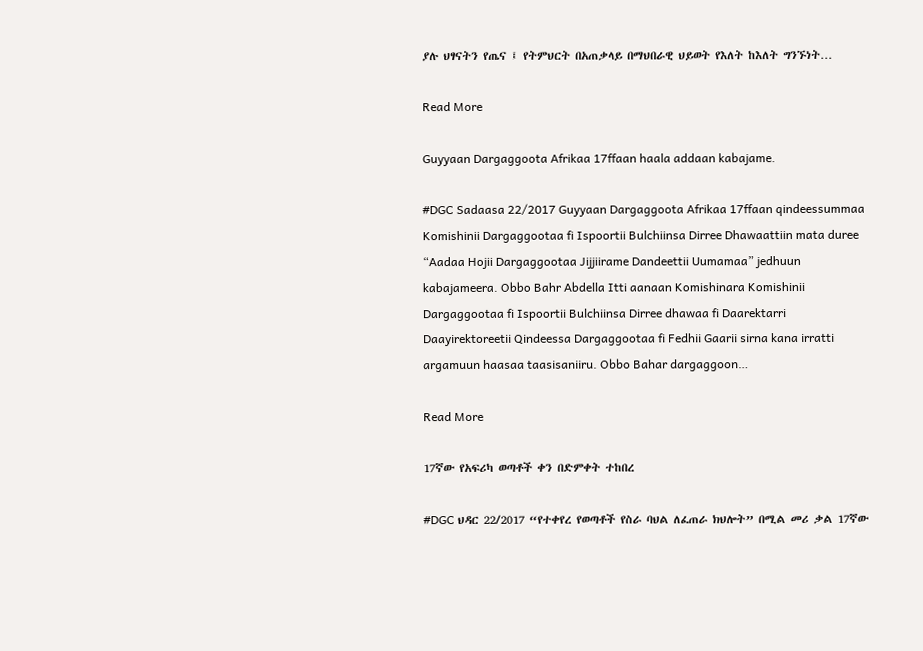ያሉ ህፃናትን የጤና ፤ የትምህርት በአጠቃላይ በማህበራዊ ህይወት የእለት ከእለት ግንኙነት…

Read More

Guyyaan Dargaggoota Afrikaa 17ffaan haala addaan kabajame.

#DGC Sadaasa 22/2017 Guyyaan Dargaggoota Afrikaa 17ffaan qindeessummaa Komishinii Dargaggootaa fi Ispoortii Bulchiinsa Dirree Dhawaattiin mata duree “Aadaa Hojii Dargaggootaa Jijjiirame Dandeettii Uumamaa” jedhuun kabajameera. Obbo Bahr Abdella Itti aanaan Komishinara Komishinii Dargaggootaa fi Ispoortii Bulchiinsa Dirree dhawaa fi Daarektarri Daayirektoreetii Qindeessa Dargaggootaa fi Fedhii Gaarii sirna kana irratti argamuun haasaa taasisaniiru. Obbo Bahar dargaggoon…

Read More

17ኛው የአፍሪካ ወጣቶች ቀን በድምቀት ተከበረ

#DGC ህዳር 22/2017 “የተቀየረ የወጣቶች የስራ ባህል ለፈጠራ ክህሎት” በሚል መሪ ቃል 17ኛው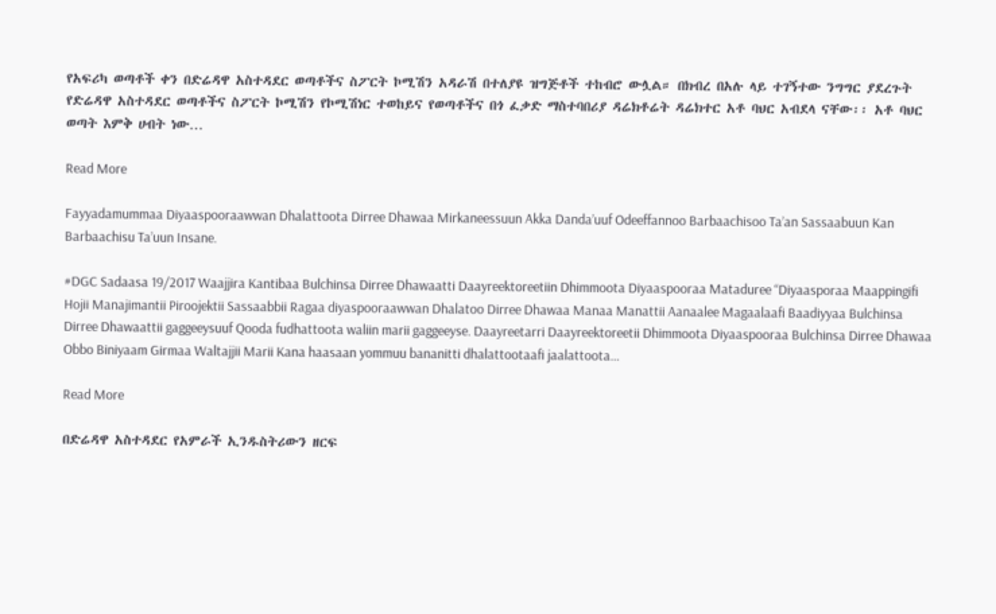የአፍሪካ ወጣቶች ቀን በድሬዳዋ አስተዳደር ወጣቶችና ስፖርት ኮሚሽን አዳራሽ በተለያዩ ዝግጅቶች ተከብሮ ውሏል። በክብረ በአሉ ላይ ተገኝተው ንግግር ያደረጉት የድሬዳዋ አስተዳደር ወጣቶችና ስፖርት ኮሚሽን የኮሚሽነር ተወከይና የወጣቶችና በጎ ፈቃድ ማስተባበሪያ ዳሬክቶሬት ዳሬክተር አቶ ባህር አብደላ ናቸው፡፡ አቶ ባህር ወጣት እምቅ ሀብት ነው…

Read More

Fayyadamummaa Diyaaspooraawwan Dhalattoota Dirree Dhawaa Mirkaneessuun Akka Danda’uuf Odeeffannoo Barbaachisoo Ta’an Sassaabuun Kan Barbaachisu Ta’uun Insane.

#DGC Sadaasa 19/2017 Waajjira Kantibaa Bulchinsa Dirree Dhawaatti Daayreektoreetiin Dhimmoota Diyaaspooraa Mataduree “Diyaasporaa Maappingifi Hojii Manajimantii Piroojektii Sassaabbii Ragaa diyaspooraawwan Dhalatoo Dirree Dhawaa Manaa Manattii Aanaalee Magaalaafi Baadiyyaa Bulchinsa Dirree Dhawaattii gaggeeysuuf Qooda fudhattoota waliin marii gaggeeyse. Daayreetarri Daayreektoreetii Dhimmoota Diyaaspooraa Bulchinsa Dirree Dhawaa Obbo Biniyaam Girmaa Waltajjii Marii Kana haasaan yommuu bananitti dhalattootaafi jaalattoota…

Read More

በድሬዳዋ አስተዳደር የአምራች ኢንዱስትሪውን ዘርፍ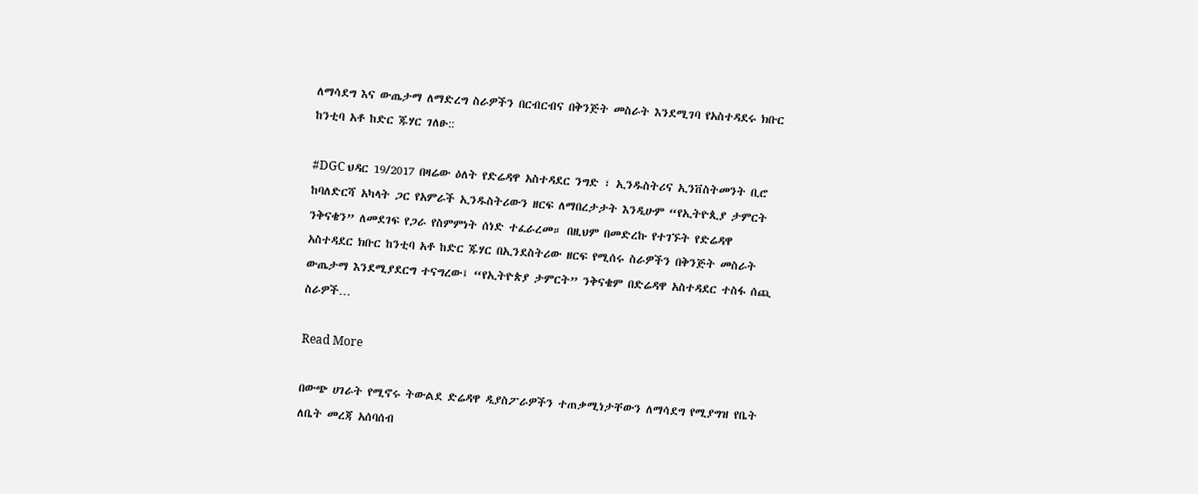ለማሳደግ እና ውጤታማ ለማድረግ ስራዎችን በርብርብና በቅንጅት መስራት እንደሚገባ የአስተዳደሩ ክቡር ከንቲባ አቶ ከድር ጁሃር ገለፁ::

#DGC ህዳር 19/2017 በዛሬው ዕለት የድሬዳዋ አስተዳደር ንግድ ፣ ኢንዱስትሪና ኢንቨስትመንት ቢሮ ከባለድርሻ አካላት ጋር የአምራች ኢንዱስትሪውን ዘርፍ ለማበረታታት እንዲሁም “የኢትዮጲያ ታምርት ንቅናቄን” ለመደገፍ የጋራ የስምምነት ሰነድ ተፈራረመ። በዚህም በመድረኩ የተገኙት የድሬዳዋ አስተዳደር ክቡር ከንቲባ አቶ ከድር ጁሃር በኢንደስትሪው ዘርፍ የሚሰሩ ስራዎችን በቅንጅት መስራት ውጤታማ እንደሚያደርግ ተናግረው፤ “የኢትዮጵያ ታምርት” ንቅናቄም በድሬዳዋ አስተዳደር ተስፋ ሰጪ ስራዎች…

Read More

በውጭ ሀገራት የሚኖሩ ትውልደ ድሬዳዋ ዲያስፖራዎችን ተጠቃሚነታቸውን ለማሳደግ የሚያግዝ የቤት ለቤት መረጃ አሰባሰብ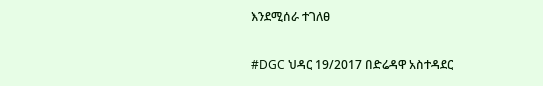እንደሚሰራ ተገለፀ

#DGC ህዳር 19/2017 በድሬዳዋ አስተዳደር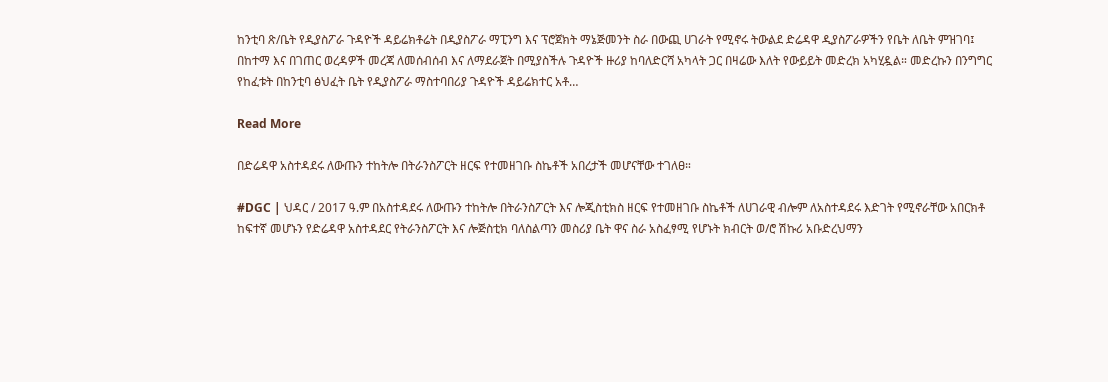ከንቲባ ጽ/ቤት የዲያስፖራ ጉዳዮች ዳይሬክቶሬት በዲያስፖራ ማፒንግ እና ፕሮጀክት ማኔጅመንት ስራ በውጪ ሀገራት የሚኖሩ ትውልደ ድሬዳዋ ዲያስፖራዎችን የቤት ለቤት ምዝገባ፤ በከተማ እና በገጠር ወረዳዎች መረጃ ለመሰብሰብ እና ለማደራጀት በሚያስችሉ ጉዳዮች ዙሪያ ከባለድርሻ አካላት ጋር በዛሬው እለት የውይይት መድረክ አካሂዷል። መድረኩን በንግግር የከፈቱት በከንቲባ ፅህፈት ቤት የዲያስፖራ ማስተባበሪያ ጉዳዮች ዳይሬክተር አቶ…

Read More

በድሬዳዋ አስተዳደሩ ለውጡን ተከትሎ በትራንስፖርት ዘርፍ የተመዘገቡ ስኬቶች አበረታች መሆናቸው ተገለፀ።

#DGC | ህዳር / 2017 ዓ.ም በአስተዳደሩ ለውጡን ተከትሎ በትራንስፖርት እና ሎጂስቲክስ ዘርፍ የተመዘገቡ ስኬቶች ለሀገራዊ ብሎም ለአስተዳደሩ እድገት የሚኖራቸው አበርክቶ ከፍተኛ መሆኑን የድሬዳዋ አስተዳደር የትራንስፖርት እና ሎጅስቲክ ባለስልጣን መስሪያ ቤት ዋና ስራ አስፈፃሚ የሆኑት ክብርት ወ/ሮ ሽኩሪ አቡድረህማን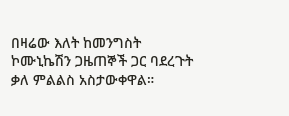በዛሬው እለት ከመንግስት ኮሙኒኬሽን ጋዜጠኞች ጋር ባደረጉት ቃለ ምልልስ አስታውቀዋል።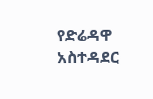የድሬዳዋ አስተዳደር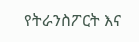የትራንስፖርት እና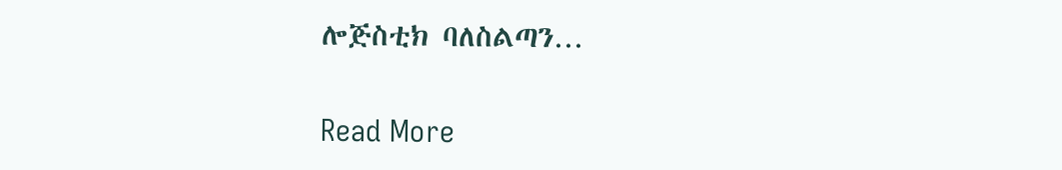ሎጅስቲክ ባለስልጣን…

Read More